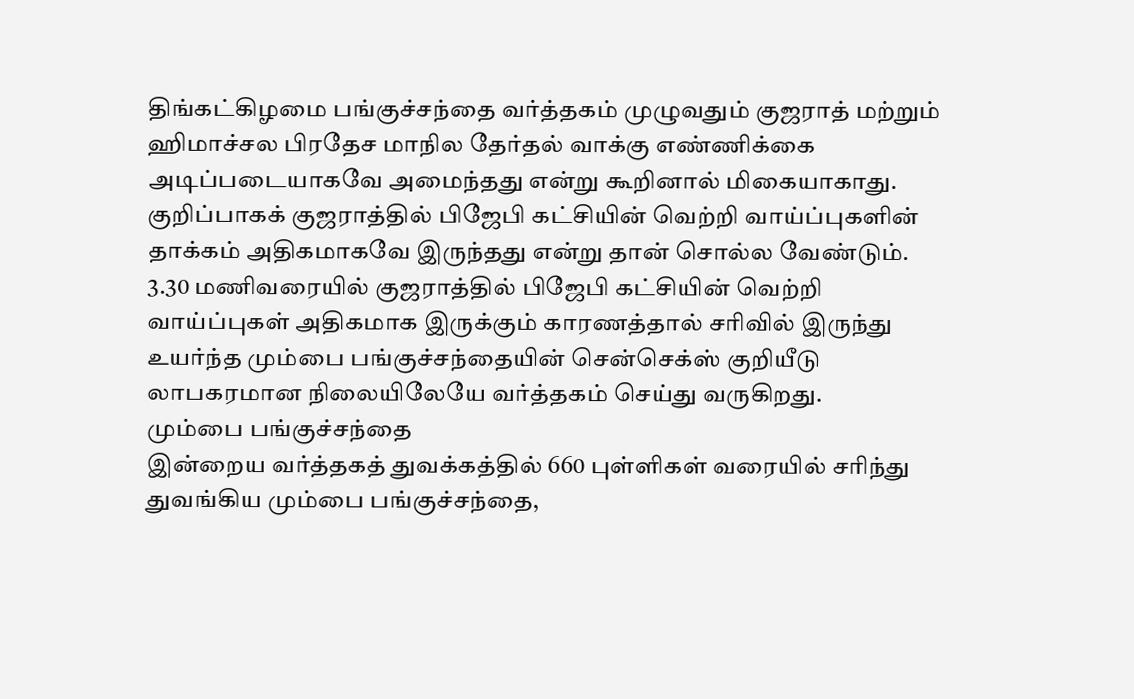திங்கட்கிழமை பங்குச்சந்தை வர்த்தகம் முழுவதும் குஜராத் மற்றும் ஹிமாச்சல பிரதேச மாநில தேர்தல் வாக்கு எண்ணிக்கை அடிப்படையாகவே அமைந்தது என்று கூறினால் மிகையாகாது. குறிப்பாகக் குஜராத்தில் பிஜேபி கட்சியின் வெற்றி வாய்ப்புகளின் தாக்கம் அதிகமாகவே இருந்தது என்று தான் சொல்ல வேண்டும்.
3.30 மணிவரையில் குஜராத்தில் பிஜேபி கட்சியின் வெற்றி வாய்ப்புகள் அதிகமாக இருக்கும் காரணத்தால் சரிவில் இருந்து உயர்ந்த மும்பை பங்குச்சந்தையின் சென்செக்ஸ் குறியீடு லாபகரமான நிலையிலேயே வர்த்தகம் செய்து வருகிறது.
மும்பை பங்குச்சந்தை
இன்றைய வர்த்தகத் துவக்கத்தில் 660 புள்ளிகள் வரையில் சரிந்து துவங்கிய மும்பை பங்குச்சந்தை,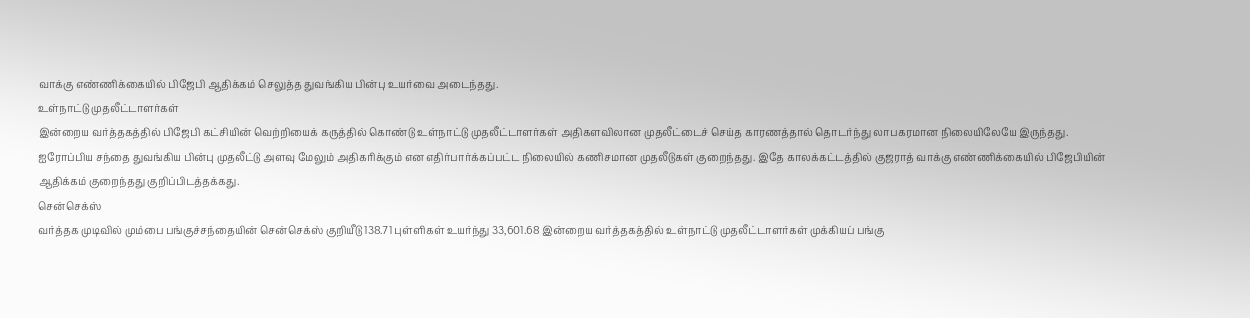வாக்கு எண்ணிக்கையில் பிஜேபி ஆதிக்கம் செலுத்த துவங்கிய பின்பு உயர்வை அடைந்தது.
உள்நாட்டு முதலீட்டாளர்கள்
இன்றைய வர்த்தகத்தில் பிஜேபி கட்சியின் வெற்றியைக் கருத்தில் கொண்டு உள்நாட்டு முதலீட்டாளர்கள் அதிகளவிலான முதலீட்டைச் செய்த காரணத்தால் தொடர்ந்து லாபகரமான நிலையிலேயே இருந்தது.
ஐரோப்பிய சந்தை துவங்கிய பின்பு முதலீட்டு அளவு மேலும் அதிகரிக்கும் என எதிர்பார்க்கப்பட்ட நிலையில் கணிசமான முதலீடுகள் குறைந்தது. இதே காலக்கட்டத்தில் குஜராத் வாக்கு எண்ணிக்கையில் பிஜேபியின் ஆதிக்கம் குறைந்தது குறிப்பிடத்தக்கது.
சென்செக்ஸ்
வர்த்தக முடிவில் மும்பை பங்குச்சந்தையின் சென்செக்ஸ் குறியீடு 138.71 புள்ளிகள் உயர்ந்து 33,601.68 இன்றைய வர்த்தகத்தில் உள்நாட்டு முதலீட்டாளர்கள் முக்கியப் பங்கு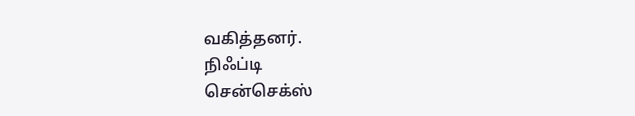வகித்தனர்.
நிஃப்டி
சென்செக்ஸ்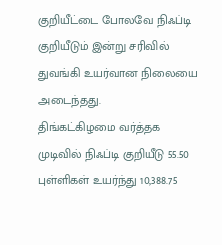குறியீட்டை போலவே நிஃப்டி குறியீடும் இன்று சரிவில் துவங்கி உயர்வான நிலையை அடைந்தது.
திங்கட்கிழமை வர்த்தக முடிவில் நிஃப்டி குறியீடு 55.50 புள்ளிகள் உயர்ந்து 10,388.75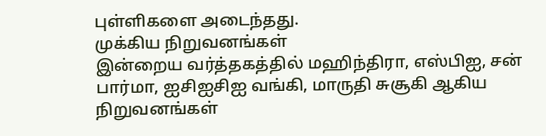புள்ளிகளை அடைந்தது.
முக்கிய நிறுவனங்கள்
இன்றைய வர்த்தகத்தில் மஹிந்திரா, எஸ்பிஐ, சன் பார்மா, ஐசிஐசிஐ வங்கி, மாருதி சுசூகி ஆகிய நிறுவனங்கள்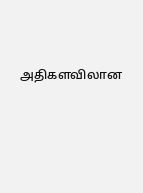அதிகளவிலான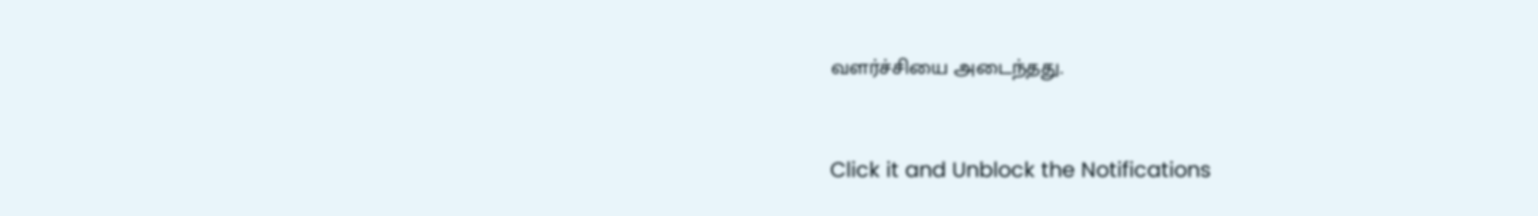வளர்ச்சியை அடைந்தது.


Click it and Unblock the Notifications